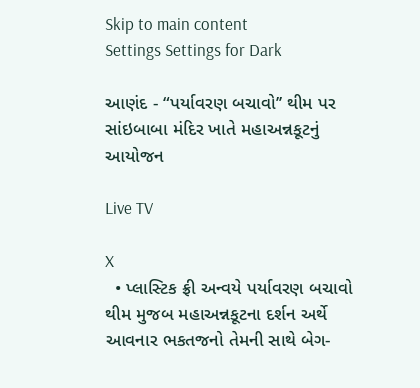Skip to main content
Settings Settings for Dark

આણંદ - “પર્યાવરણ બચાવો’’ થીમ પર સાંઇબાબા મંદિર ખાતે મહાઅન્નકૂટનું આયોજન

Live TV

X
  • પ્લાસ્ટિક ફ્રી અન્વયે પર્યાવરણ બચાવો થીમ મુજબ મહાઅન્નકૂટના દર્શન અર્થે આવનાર ભકતજનો તેમની સાથે બેગ-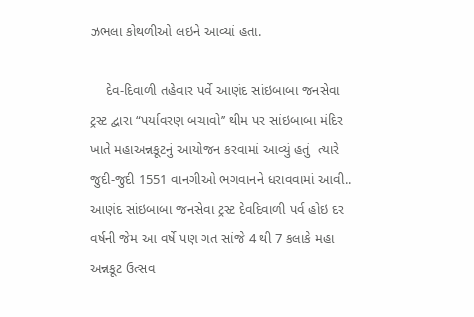ઝભલા કોથળીઓ લઇને આવ્યાં હતા.

    દેવ-દિવાળી તહેવાર પર્વે આણંદ સાંઇબાબા જનસેવા ટ્રસ્ટ દ્વારા “પર્યાવરણ બચાવો’’ થીમ પર સાંઇબાબા મંદિર ખાતે મહાઅન્નકૂટનું આયોજન કરવામાં આવ્યું હતું  ત્યારે જુદી-જુદી 1551 વાનગીઓ ભગવાનને ધરાવવામાં આવી.. આણંદ સાંઇબાબા જનસેવા ટ્રસ્ટ દેવદિવાળી પર્વ હોઇ દર વર્ષની જેમ આ વર્ષે પણ ગત સાંજે 4 થી 7 કલાકે મહા અન્નકૂટ ઉત્સવ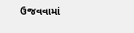ઉજવવામાં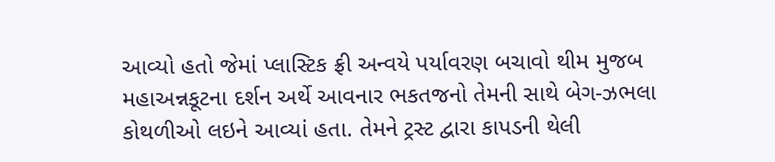આવ્યો હતો જેમાં પ્લાસ્ટિક ફ્રી અન્વયે પર્યાવરણ બચાવો થીમ મુજબ મહાઅન્નકૂટના દર્શન અર્થે આવનાર ભકતજનો તેમની સાથે બેગ-ઝભલા કોથળીઓ લઇને આવ્યાં હતા. તેમને ટ્રસ્ટ દ્વારા કાપડની થેલી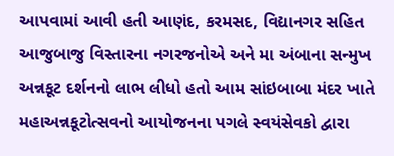આપવામાં આવી હતી આણંદ, કરમસદ, વિદ્યાનગર સહિત આજુબાજુ વિસ્તારના નગરજનોએ અને મા અંબાના સન્મુખ અન્નકૂટ દર્શનનો લાભ લીધો હતો આમ સાંઇબાબા મંદર ખાતે મહાઅન્નકૂટોત્સવનો આયોજનના પગલે સ્વયંસેવકો દ્વારા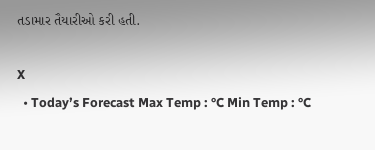તડામાર તૈયારીઓ કરી હતી.

X
  • Today’s Forecast Max Temp : °C Min Temp : °C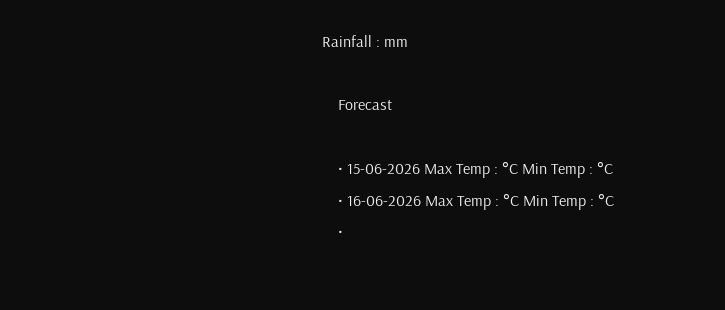Rainfall : mm

    Forecast

    • 15-06-2026 Max Temp : °C Min Temp : °C
    • 16-06-2026 Max Temp : °C Min Temp : °C
    •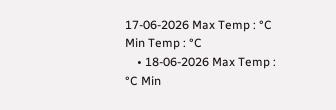17-06-2026 Max Temp : °C Min Temp : °C
    • 18-06-2026 Max Temp : °C Min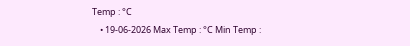Temp : °C
    • 19-06-2026 Max Temp : °C Min Temp :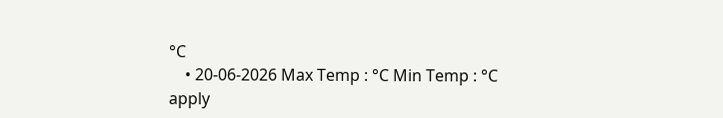°C
    • 20-06-2026 Max Temp : °C Min Temp : °C
apply